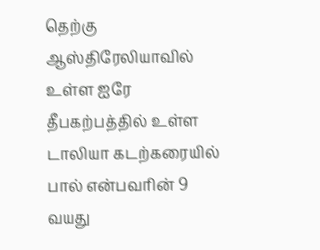தெற்கு ஆஸ்திரேலியாவில் உள்ள ஐரே தீபகற்பத்தில் உள்ள டாலியா கடற்கரையில் பால் என்பவரின் 9 வயது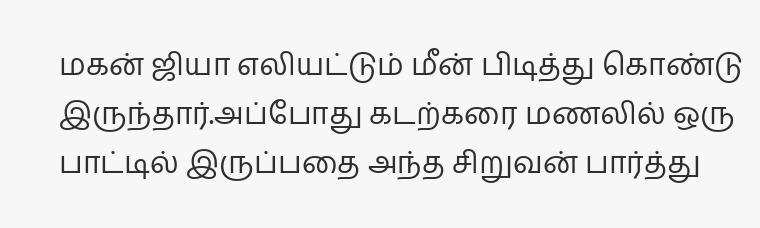மகன் ஜியா எலியட்டும் மீன் பிடித்து கொண்டு இருந்தார்.அப்போது கடற்கரை மணலில் ஒரு பாட்டில் இருப்பதை அந்த சிறுவன் பார்த்து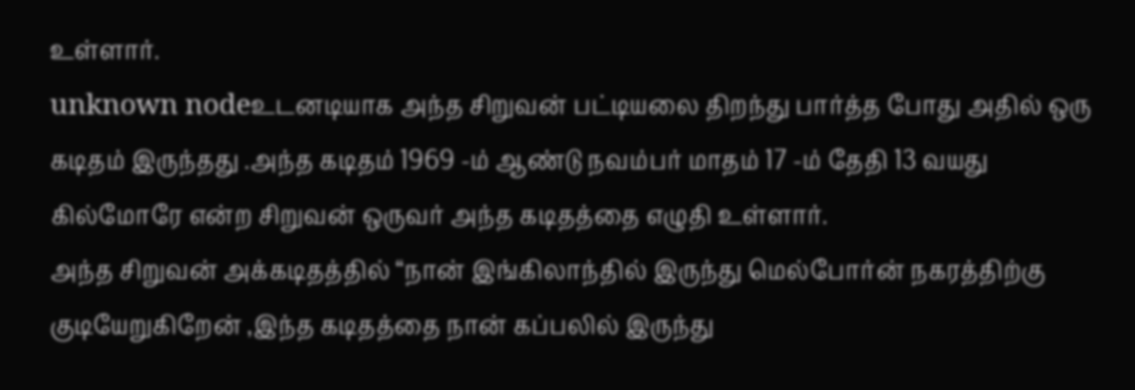உள்ளார்.
unknown nodeஉடனடியாக அந்த சிறுவன் பட்டியலை திறந்து பார்த்த போது அதில் ஒரு கடிதம் இருந்தது .அந்த கடிதம் 1969 -ம் ஆண்டு நவம்பர் மாதம் 17 -ம் தேதி 13 வயது கில்மோரே என்ற சிறுவன் ஒருவர் அந்த கடிதத்தை எழுதி உள்ளார்.
அந்த சிறுவன் அக்கடிதத்தில் “நான் இங்கிலாந்தில் இருந்து மெல்போர்ன் நகரத்திற்கு குடியேறுகிறேன் ,இந்த கடிதத்தை நான் கப்பலில் இருந்து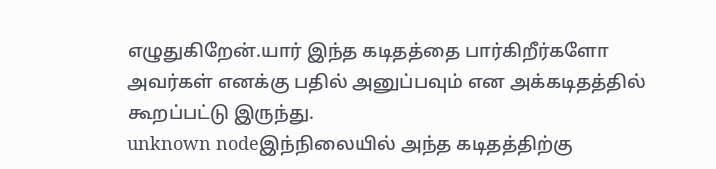எழுதுகிறேன்.யார் இந்த கடிதத்தை பார்கிறீர்களோ அவர்கள் எனக்கு பதில் அனுப்பவும் என அக்கடிதத்தில் கூறப்பட்டு இருந்து.
unknown nodeஇந்நிலையில் அந்த கடிதத்திற்கு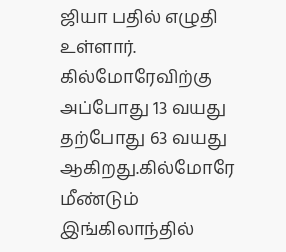ஜியா பதில் எழுதி உள்ளார். கில்மோரேவிற்கு அப்போது 13 வயது தற்போது 63 வயது ஆகிறது.கில்மோரே மீண்டும் இங்கிலாந்தில்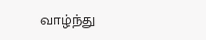வாழ்ந்து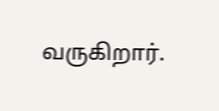வருகிறார்.